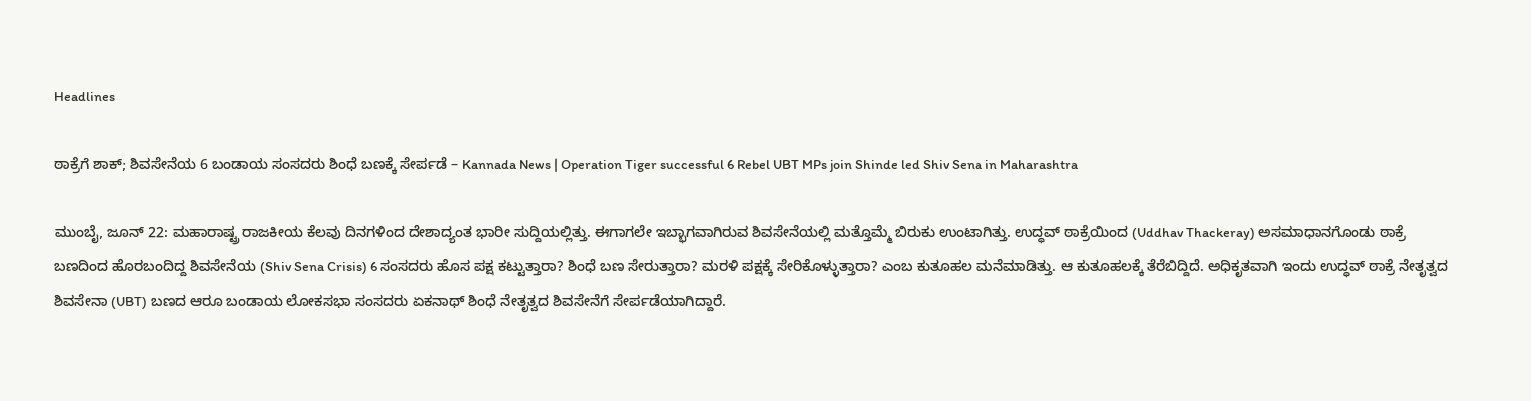Headlines

ಠಾಕ್ರೆಗೆ ಶಾಕ್; ಶಿವಸೇನೆಯ 6 ಬಂಡಾಯ ಸಂಸದರು ಶಿಂಧೆ ಬಣಕ್ಕೆ ಸೇರ್ಪಡೆ – Kannada News | Operation Tiger successful 6 Rebel UBT MPs join Shinde led Shiv Sena in Maharashtra

ಮುಂಬೈ, ಜೂನ್ 22: ಮಹಾರಾಷ್ಟ್ರ ರಾಜಕೀಯ ಕೆಲವು ದಿನಗಳಿಂದ ದೇಶಾದ್ಯಂತ ಭಾರೀ ಸುದ್ದಿಯಲ್ಲಿತ್ತು. ಈಗಾಗಲೇ ಇಬ್ಭಾಗವಾಗಿರುವ ಶಿವಸೇನೆಯಲ್ಲಿ ಮತ್ತೊಮ್ಮೆ ಬಿರುಕು ಉಂಟಾಗಿತ್ತು. ಉದ್ಧವ್ ಠಾಕ್ರೆಯಿಂದ (Uddhav Thackeray) ಅಸಮಾಧಾನಗೊಂಡು ಠಾಕ್ರೆ ಬಣದಿಂದ ಹೊರಬಂದಿದ್ದ ಶಿವಸೇನೆಯ (Shiv Sena Crisis) 6 ಸಂಸದರು ಹೊಸ ಪಕ್ಷ ಕಟ್ಟುತ್ತಾರಾ? ಶಿಂಧೆ ಬಣ ಸೇರುತ್ತಾರಾ? ಮರಳಿ ಪಕ್ಷಕ್ಕೆ ಸೇರಿಕೊಳ್ಳುತ್ತಾರಾ? ಎಂಬ ಕುತೂಹಲ ಮನೆಮಾಡಿತ್ತು. ಆ ಕುತೂಹಲಕ್ಕೆ ತೆರೆಬಿದ್ದಿದೆ. ಅಧಿಕೃತವಾಗಿ ಇಂದು ಉದ್ಧವ್ ಠಾಕ್ರೆ ನೇತೃತ್ವದ ಶಿವಸೇನಾ (UBT) ಬಣದ ಆರೂ ಬಂಡಾಯ ಲೋಕಸಭಾ ಸಂಸದರು ಏಕನಾಥ್ ಶಿಂಧೆ ನೇತೃತ್ವದ ಶಿವಸೇನೆಗೆ ಸೇರ್ಪಡೆಯಾಗಿದ್ದಾರೆ.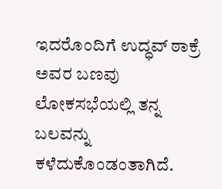ಇದರೊಂದಿಗೆ ಉದ್ಧವ್ ಠಾಕ್ರೆ ಅವರ ಬಣವು ಲೋಕಸಭೆಯಲ್ಲಿ ತನ್ನ ಬಲವನ್ನು ಕಳೆದುಕೊಂಡಂತಾಗಿದೆ.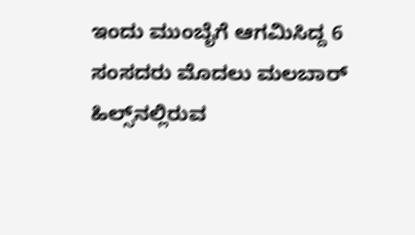ಇಂದು ಮುಂಬೈಗೆ ಆಗಮಿಸಿದ್ದ 6 ಸಂಸದರು ಮೊದಲು ಮಲಬಾರ್ ಹಿಲ್ಸ್‌ನಲ್ಲಿರುವ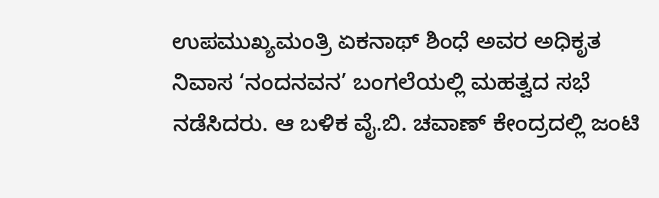ಉಪಮುಖ್ಯಮಂತ್ರಿ ಏಕನಾಥ್ ಶಿಂಧೆ ಅವರ ಅಧಿಕೃತ ನಿವಾಸ ‘ನಂದನವನ’ ಬಂಗಲೆಯಲ್ಲಿ ಮಹತ್ವದ ಸಭೆ ನಡೆಸಿದರು. ಆ ಬಳಿಕ ವೈ.ಬಿ. ಚವಾಣ್ ಕೇಂದ್ರದಲ್ಲಿ ಜಂಟಿ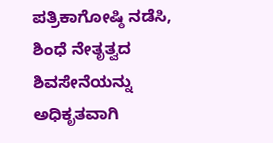ಪತ್ರಿಕಾಗೋಷ್ಠಿ ನಡೆಸಿ, ಶಿಂಧೆ ನೇತೃತ್ವದ ಶಿವಸೇನೆಯನ್ನು ಅಧಿಕೃತವಾಗಿ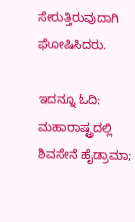ಸೇರುತ್ತಿರುವುದಾಗಿ ಘೋಷಿಸಿದರು.

ಇದನ್ನೂ ಓದಿ: ಮಹಾರಾಷ್ಟ್ರದಲ್ಲಿ ಶಿವಸೇನೆ ಹೈಡ್ರಾಮಾ;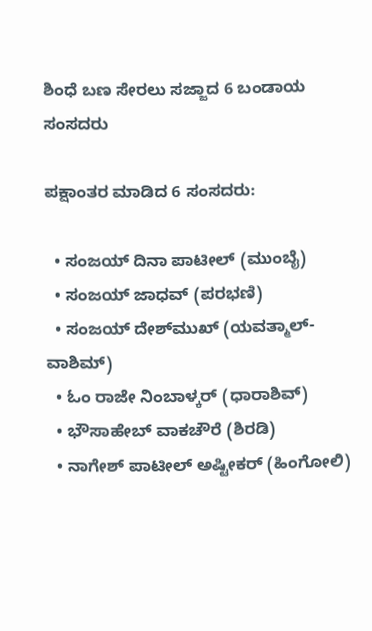ಶಿಂಧೆ ಬಣ ಸೇರಲು ಸಜ್ಜಾದ 6 ಬಂಡಾಯ ಸಂಸದರು

ಪಕ್ಷಾಂತರ ಮಾಡಿದ 6 ಸಂಸದರು:

  • ಸಂಜಯ್ ದಿನಾ ಪಾಟೀಲ್ (ಮುಂಬೈ)
  • ಸಂಜಯ್ ಜಾಧವ್ (ಪರಭಣಿ)
  • ಸಂಜಯ್ ದೇಶ್‌ಮುಖ್ (ಯವತ್ಮಾಲ್-ವಾಶಿಮ್)
  • ಓಂ ರಾಜೇ ನಿಂಬಾಳ್ಕರ್ (ಧಾರಾಶಿವ್)
  • ಭೌಸಾಹೇಬ್ ವಾಕಚೌರೆ (ಶಿರಡಿ)
  • ನಾಗೇಶ್ ಪಾಟೀಲ್ ಅಷ್ಟೀಕರ್ (ಹಿಂಗೋಲಿ)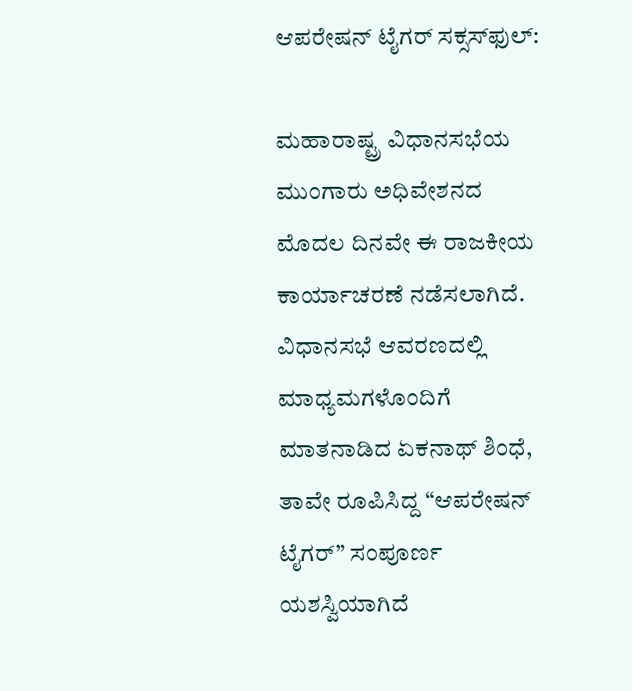ಆಪರೇಷನ್ ಟೈಗರ್ ಸಕ್ಸಸ್‌ಫುಲ್:

ಮಹಾರಾಷ್ಟ್ರ ವಿಧಾನಸಭೆಯ ಮುಂಗಾರು ಅಧಿವೇಶನದ ಮೊದಲ ದಿನವೇ ಈ ರಾಜಕೀಯ ಕಾರ್ಯಾಚರಣೆ ನಡೆಸಲಾಗಿದೆ. ವಿಧಾನಸಭೆ ಆವರಣದಲ್ಲಿ ಮಾಧ್ಯಮಗಳೊಂದಿಗೆ ಮಾತನಾಡಿದ ಏಕನಾಥ್ ಶಿಂಧೆ, ತಾವೇ ರೂಪಿಸಿದ್ದ “ಆಪರೇಷನ್ ಟೈಗರ್” ಸಂಪೂರ್ಣ ಯಶಸ್ವಿಯಾಗಿದೆ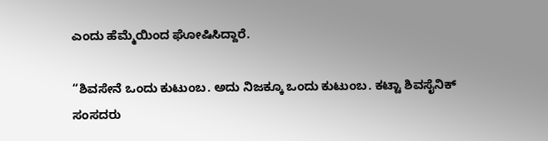ಎಂದು ಹೆಮ್ಮೆಯಿಂದ ಘೋಷಿಸಿದ್ದಾರೆ.

“ಶಿವಸೇನೆ ಒಂದು ಕುಟುಂಬ. ಅದು ನಿಜಕ್ಕೂ ಒಂದು ಕುಟುಂಬ. ಕಟ್ಟಾ ಶಿವಸೈನಿಕ್ ಸಂಸದರು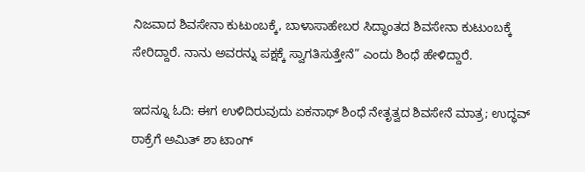ನಿಜವಾದ ಶಿವಸೇನಾ ಕುಟುಂಬಕ್ಕೆ, ಬಾಳಾಸಾಹೇಬರ ಸಿದ್ಧಾಂತದ ಶಿವಸೇನಾ ಕುಟುಂಬಕ್ಕೆ ಸೇರಿದ್ದಾರೆ. ನಾನು ಅವರನ್ನು ಪಕ್ಷಕ್ಕೆ ಸ್ವಾಗತಿಸುತ್ತೇನೆ” ಎಂದು ಶಿಂಧೆ ಹೇಳಿದ್ದಾರೆ.

ಇದನ್ನೂ ಓದಿ: ಈಗ ಉಳಿದಿರುವುದು ಏಕನಾಥ್ ಶಿಂಧೆ ನೇತೃತ್ವದ ಶಿವಸೇನೆ ಮಾತ್ರ; ಉದ್ಧವ್ ಠಾಕ್ರೆಗೆ ಅಮಿತ್ ಶಾ ಟಾಂಗ್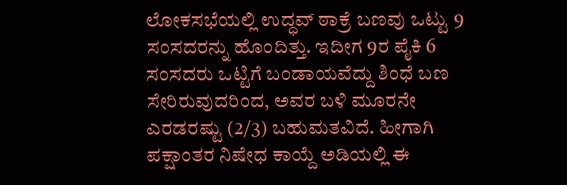ಲೋಕಸಭೆಯಲ್ಲಿ ಉದ್ಧವ್ ಠಾಕ್ರೆ ಬಣವು ಒಟ್ಟು 9 ಸಂಸದರನ್ನು ಹೊಂದಿತ್ತು. ಇದೀಗ 9ರ ಪೈಕಿ 6 ಸಂಸದರು ಒಟ್ಟಿಗೆ ಬಂಡಾಯವೆದ್ದು ಶಿಂಧೆ ಬಣ ಸೇರಿರುವುದರಿಂದ, ಅವರ ಬಳಿ ಮೂರನೇ ಎರಡರಷ್ಟು (2/3) ಬಹುಮತವಿದೆ. ಹೀಗಾಗಿ ಪಕ್ಷಾಂತರ ನಿಷೇಧ ಕಾಯ್ದೆ ಅಡಿಯಲ್ಲಿ ಈ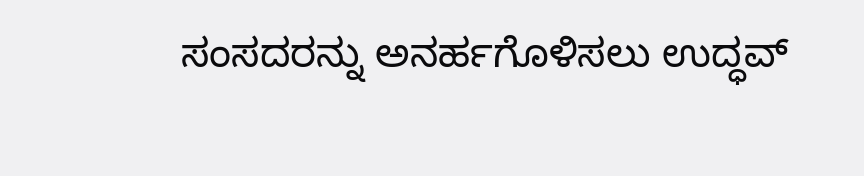ಸಂಸದರನ್ನು ಅನರ್ಹಗೊಳಿಸಲು ಉದ್ಧವ್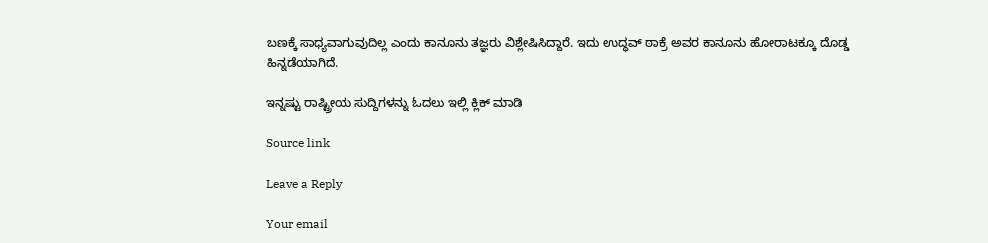ಬಣಕ್ಕೆ ಸಾಧ್ಯವಾಗುವುದಿಲ್ಲ ಎಂದು ಕಾನೂನು ತಜ್ಞರು ವಿಶ್ಲೇಷಿಸಿದ್ದಾರೆ. ಇದು ಉದ್ಧವ್ ಠಾಕ್ರೆ ಅವರ ಕಾನೂನು ಹೋರಾಟಕ್ಕೂ ದೊಡ್ಡ ಹಿನ್ನಡೆಯಾಗಿದೆ.

ಇನ್ನಷ್ಟು ರಾಷ್ಟ್ರೀಯ ಸುದ್ದಿಗಳನ್ನು ಓದಲು ಇಲ್ಲಿ ಕ್ಲಿಕ್ ಮಾಡಿ

Source link

Leave a Reply

Your email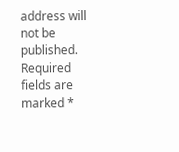address will not be published. Required fields are marked *